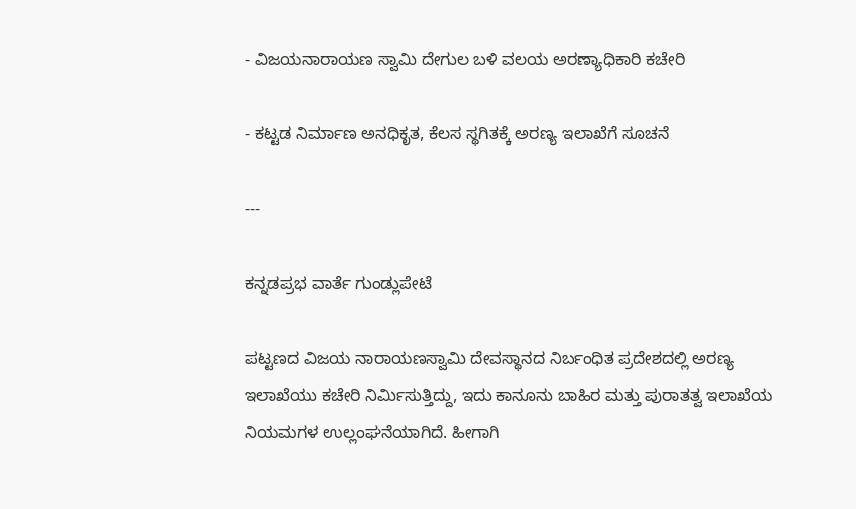- ವಿಜಯನಾರಾಯಣ ಸ್ವಾಮಿ ದೇಗುಲ ಬಳಿ ವಲಯ ಅರಣ್ಯಾಧಿಕಾರಿ ಕಚೇರಿ

- ಕಟ್ಟಡ ನಿರ್ಮಾಣ ಅನಧಿಕೃತ, ಕೆಲಸ ಸ್ಥಗಿತಕ್ಕೆ ಅರಣ್ಯ ಇಲಾಖೆಗೆ ಸೂಚನೆ

---

ಕನ್ನಡಪ್ರಭ ವಾರ್ತೆ ಗುಂಡ್ಲುಪೇಟೆ

ಪಟ್ಟಣದ ವಿಜಯ ನಾರಾಯಣಸ್ವಾಮಿ ದೇವಸ್ಥಾನದ ನಿರ್ಬಂಧಿತ ಪ್ರದೇಶದಲ್ಲಿ ಅರಣ್ಯ ಇಲಾಖೆಯು ಕಚೇರಿ ನಿರ್ಮಿಸುತ್ತಿದ್ದು, ಇದು ಕಾನೂನು ಬಾಹಿರ ಮತ್ತು ಪುರಾತತ್ವ ಇಲಾಖೆಯ ನಿಯಮಗಳ ಉಲ್ಲಂಘನೆಯಾಗಿದೆ. ಹೀಗಾಗಿ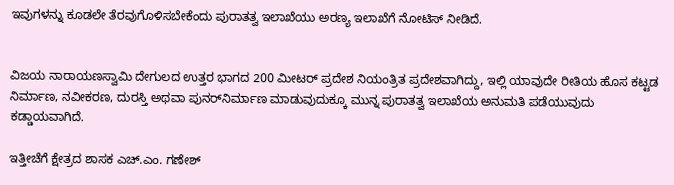ಇವುಗಳನ್ನು ಕೂಡಲೇ ತೆರವುಗೊಳಿಸಬೇಕೆಂದು ಪುರಾತತ್ವ ಇಲಾಖೆಯು ಅರಣ್ಯ ಇಲಾಖೆಗೆ ನೋಟಿಸ್‌ ನೀಡಿದೆ.


ವಿಜಯ ನಾರಾಯಣಸ್ವಾಮಿ ದೇಗುಲದ ಉತ್ತರ ಭಾಗದ 200 ಮೀಟರ್‌ ಪ್ರದೇಶ ನಿಯಂತ್ರಿತ ಪ್ರದೇಶವಾಗಿದ್ದು, ಇಲ್ಲಿ ಯಾವುದೇ ರೀತಿಯ ಹೊಸ ಕಟ್ಟಡ ನಿರ್ಮಾಣ, ನವೀಕರಣ, ದುರಸ್ತಿ ಅಥವಾ ಪುನರ್‌ನಿರ್ಮಾಣ ಮಾಡುವುದುಕ್ಕೂ ಮುನ್ನ ಪುರಾತತ್ವ ಇಲಾಖೆಯ ಅನುಮತಿ ಪಡೆಯುವುದು ಕಡ್ಡಾಯವಾಗಿದೆ.

ಇತ್ತೀಚೆಗೆ ಕ್ಷೇತ್ರದ ಶಾಸಕ ಎಚ್‌.ಎಂ. ಗಣೇಶ್‌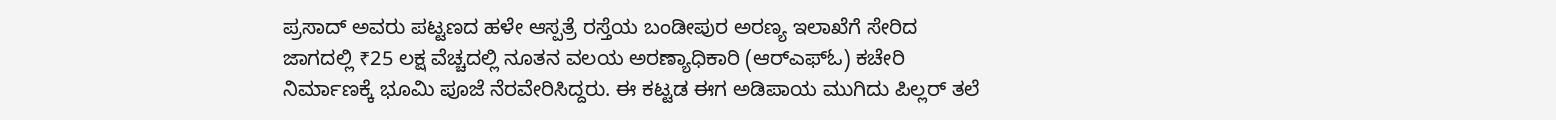ಪ್ರಸಾದ್‌ ಅವರು ಪಟ್ಟಣದ ಹಳೇ ಆಸ್ಪತ್ರೆ ರಸ್ತೆಯ ಬಂಡೀಪುರ ಅರಣ್ಯ ಇಲಾಖೆಗೆ ಸೇರಿದ ಜಾಗದಲ್ಲಿ ₹25 ಲಕ್ಷ ವೆಚ್ಚದಲ್ಲಿ ನೂತನ ವಲಯ ಅರಣ್ಯಾಧಿಕಾರಿ (ಆರ್‌ಎಫ್‌ಓ) ಕಚೇರಿ ನಿರ್ಮಾಣಕ್ಕೆ ಭೂಮಿ ಪೂಜೆ ನೆರವೇರಿಸಿದ್ದರು. ಈ ಕಟ್ಟಡ ಈಗ ಅಡಿಪಾಯ ಮುಗಿದು ಪಿಲ್ಲರ್‌ ತಲೆ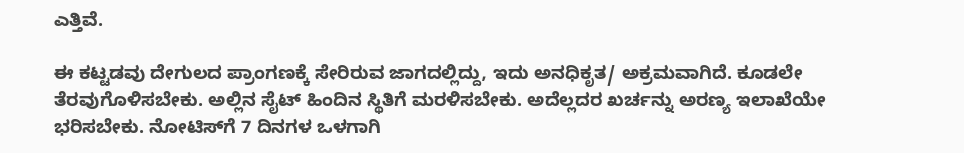ಎತ್ತಿವೆ.

ಈ ಕಟ್ಟಡವು ದೇಗುಲದ ಪ್ರಾಂಗಣಕ್ಕೆ ಸೇರಿರುವ ಜಾಗದಲ್ಲಿದ್ದು, ಇದು ಅನಧಿಕೃತ/ ಅಕ್ರಮವಾಗಿದೆ. ಕೂಡಲೇ ತೆರವುಗೊಳಿಸಬೇಕು. ಅಲ್ಲಿನ ಸೈಟ್‌ ಹಿಂದಿನ ಸ್ಥಿತಿಗೆ ಮರಳಿಸಬೇಕು. ಅದೆಲ್ಲದರ ಖರ್ಚನ್ನು ಅರಣ್ಯ ಇಲಾಖೆಯೇ ಭರಿಸಬೇಕು. ನೋಟಿಸ್‌ಗೆ 7 ದಿನಗಳ ಒಳಗಾಗಿ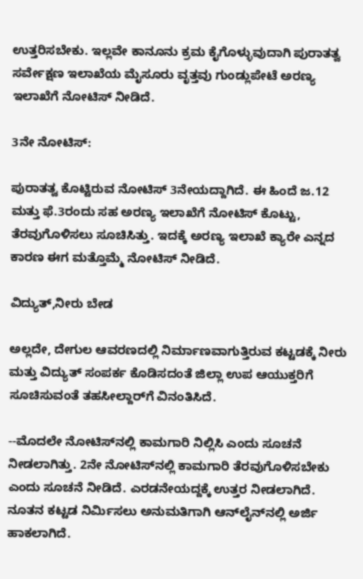ಉತ್ತರಿಸಬೇಕು. ಇಲ್ಲವೇ ಕಾನೂನು ಕ್ರಮ ಕೈಗೊಳ್ಳುವುದಾಗಿ ಪುರಾತತ್ವ ಸರ್ವೇಕ್ಷಣ ಇಲಾಖೆಯ ಮೈಸೂರು ವೃತ್ತವು ಗುಂಡ್ಲುಪೇಟೆ ಅರಣ್ಯ ಇಲಾಖೆಗೆ ನೋಟಿಸ್‌ ನೀಡಿದೆ.

3ನೇ ನೋಟಿಸ್‌:

ಪುರಾತತ್ವ ಕೊಟ್ಟಿರುವ ನೋಟಿಸ್‌ 3ನೇಯದ್ದಾಗಿದೆ. ಈ ಹಿಂದೆ ಜ.12 ಮತ್ತು ಫೆ.3ರಂದು ಸಹ ಅರಣ್ಯ ಇಲಾಖೆಗೆ ನೋಟಿಸ್‌ ಕೊಟ್ಟು, ತೆರವುಗೊಳಿಸಲು ಸೂಚಿಸಿತ್ತು. ಇದಕ್ಕೆ ಅರಣ್ಯ ಇಲಾಖೆ ಕ್ಯಾರೇ ಎನ್ನದ ಕಾರಣ ಈಗ ಮತ್ತೊಮ್ಮೆ ನೋಟಿಸ್‌ ನೀಡಿದೆ.

ವಿದ್ಯುತ್‌,ನೀರು ಬೇಡ

ಅಲ್ಲದೇ, ದೇಗುಲ ಆವರಣದಲ್ಲಿ ನಿರ್ಮಾಣವಾಗುತ್ತಿರುವ ಕಟ್ಟಡಕ್ಕೆ ನೀರು ಮತ್ತು ವಿದ್ಯುತ್‌ ಸಂಪರ್ಕ ಕೊಡಿಸದಂತೆ ಜಿಲ್ಲಾ ಉಪ ಆಯುಕ್ತರಿಗೆ ಸೂಚಿಸುವಂತೆ ತಹಸೀಲ್ದಾರ್‌ಗೆ ವಿನಂತಿಸಿದೆ.

--ಮೊದಲೇ ನೋಟಿಸ್‌ನಲ್ಲಿ ಕಾಮಗಾರಿ ನಿಲ್ಲಿಸಿ ಎಂದು ಸೂಚನೆ ನೀಡಲಾಗಿತ್ತು. 2ನೇ ನೋಟಿಸ್‌ನಲ್ಲಿ ಕಾಮಗಾರಿ ತೆರವುಗೊಳಿಸಬೇಕು ಎಂದು ಸೂಚನೆ ನೀಡಿದೆ. ಎರಡನೇಯದ್ದಕ್ಕೆ ಉತ್ತರ ನೀಡಲಾಗಿದೆ. ನೂತನ ಕಟ್ಟಡ ನಿರ್ಮಿಸಲು ಅನುಮತಿಗಾಗಿ ಆನ್‌ಲೈನ್‌ನಲ್ಲಿ ಅರ್ಜಿ ಹಾಕಲಾಗಿದೆ.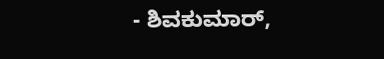- ಶಿವಕುಮಾರ್‌,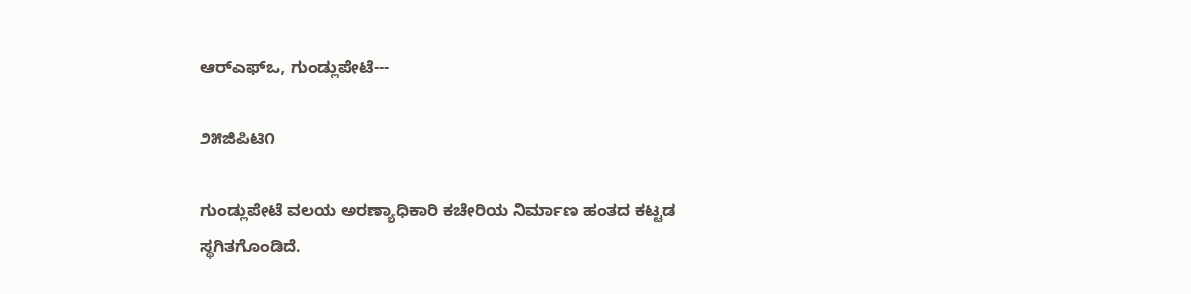ಆರ್‌ಎಫ್‌ಒ, ಗುಂಡ್ಲುಪೇಟೆ---

೨೫ಜಿಪಿಟಿ೧

ಗುಂಡ್ಲುಪೇಟೆ ವಲಯ ಅರಣ್ಯಾಧಿಕಾರಿ ಕಚೇರಿಯ ನಿರ್ಮಾಣ ಹಂತದ ಕಟ್ಟಡ ಸ್ಥಗಿತಗೊಂಡಿದೆ.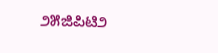೨೫ಜಿಪಿಟಿ೨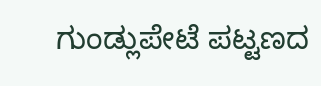ಗುಂಡ್ಲುಪೇಟೆ ಪಟ್ಟಣದ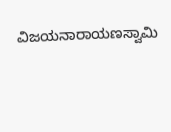ವಿಜಯನಾರಾಯಣಸ್ವಾಮಿ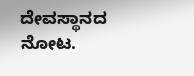ದೇವಸ್ಥಾನದ ನೋಟ.